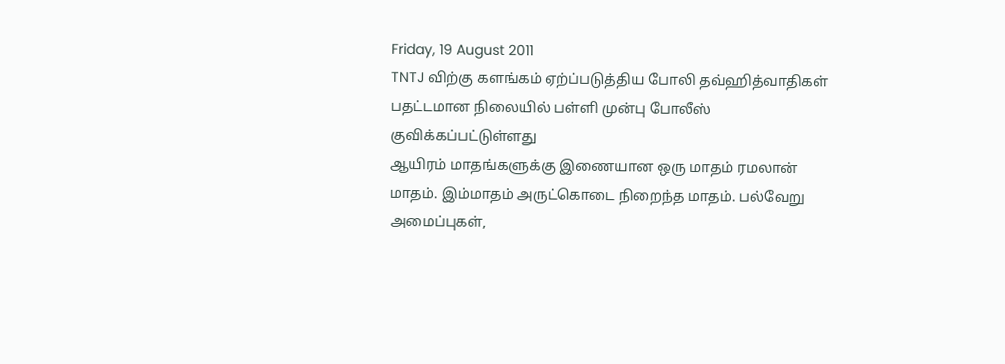Friday, 19 August 2011
TNTJ விற்கு களங்கம் ஏற்ப்படுத்திய போலி தவ்ஹித்வாதிகள்
பதட்டமான நிலையில் பள்ளி முன்பு போலீஸ் குவிக்கப்பட்டுள்ளது
ஆயிரம் மாதங்களுக்கு இணையான ஒரு மாதம் ரமலான் மாதம். இம்மாதம் அருட்கொடை நிறைந்த மாதம். பல்வேறு அமைப்புகள்,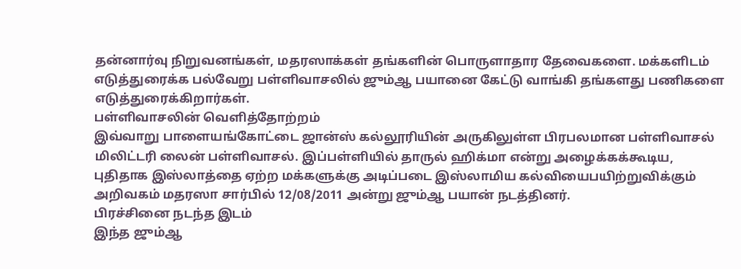தன்னார்வு நிறுவனங்கள், மதரஸாக்கள் தங்களின் பொருளாதார தேவைகளை. மக்களிடம் எடுத்துரைக்க பல்வேறு பள்ளிவாசலில் ஜும்ஆ பயானை கேட்டு வாங்கி தங்களது பணிகளை எடுத்துரைக்கிறார்கள்.
பள்ளிவாசலின் வெளித்தோற்றம்
இவ்வாறு பாளையங்கோட்டை ஜான்ஸ் கல்லூரியின் அருகிலுள்ள பிரபலமான பள்ளிவாசல் மிலிட்டரி லைன் பள்ளிவாசல். இப்பள்ளியில் தாருல் ஹிக்மா என்று அழைக்கக்கூடிய, புதிதாக இஸ்லாத்தை ஏற்ற மக்களுக்கு அடிப்படை இஸ்லாமிய கல்வியைபயிற்றுவிக்கும் அறிவகம் மதரஸா சார்பில் 12/08/2011 அன்று ஜும்ஆ பயான் நடத்தினர்.
பிரச்சினை நடந்த இடம்
இந்த ஜும்ஆ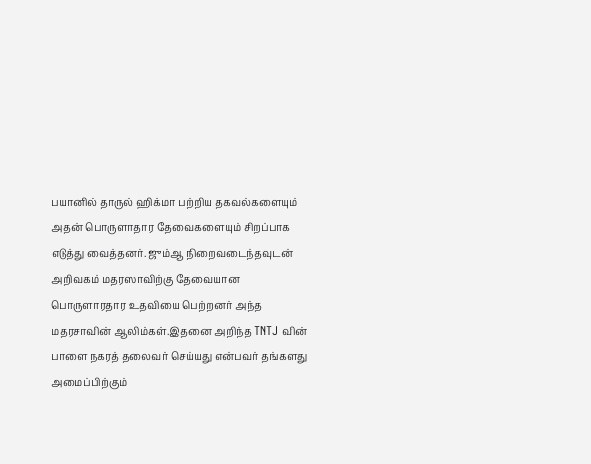பயானில் தாருல் ஹிக்மா பற்றிய தகவல்களையும் அதன் பொருளாதார தேவைகளையும் சிறப்பாக எடுத்து வைத்தனர். ஜும்ஆ நிறைவடைந்தவுடன் அறிவகம் மதரஸாவிற்கு தேவையான பொருளாரதார உதவியை பெற்றனர் அந்த மதரசாவின் ஆலிம்கள்.இதனை அறிந்த TNTJ வின் பாளை நகரத் தலைவர் செய்யது என்பவர் தங்களது அமைப்பிற்கும்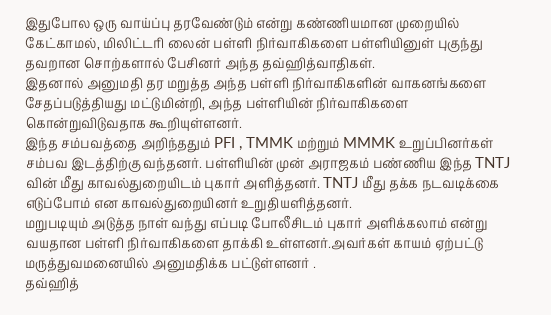இதுபோல ஒரு வாய்ப்பு தரவேண்டும் என்று கண்ணியமான முறையில் கேட்காமல், மிலிட்டரி லைன் பள்ளி நிர்வாகிகளை பள்ளியினுள் புகுந்து தவறான சொற்களால் பேசினர் அந்த தவ்ஹித்வாதிகள்.
இதனால் அனுமதி தர மறுத்த அந்த பள்ளி நிர்வாகிகளின் வாகனங்களை சேதப்படுத்தியது மட்டுமின்றி, அந்த பள்ளியின் நிர்வாகிகளை கொன்றுவிடுவதாக கூறியுள்ளனர்.
இந்த சம்பவத்தை அறிந்ததும் PFI , TMMK மற்றும் MMMK உறுப்பினர்கள் சம்பவ இடத்திற்கு வந்தனர். பள்ளியின் முன் அராஜகம் பண்ணிய இந்த TNTJ வின் மீது காவல்துறையிடம் புகார் அளித்தனர். TNTJ மீது தக்க நடவடிக்கை எடுப்போம் என காவல்துறையினர் உறுதியளித்தனர்.
மறுபடியும் அடுத்த நாள் வந்து எப்படி போலீசிடம் புகார் அளிக்கலாம் என்று வயதான பள்ளி நிர்வாகிகளை தாக்கி உள்ளனர்.அவர்கள் காயம் ஏற்பட்டு மருத்துவமனையில் அனுமதிக்க பட்டுள்ளனர் .
தவ்ஹித்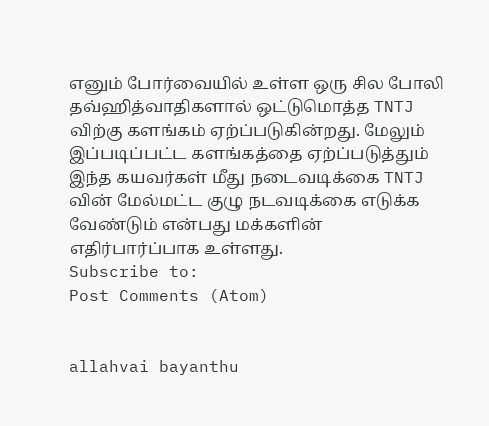எனும் போர்வையில் உள்ள ஒரு சில போலி தவ்ஹித்வாதிகளால் ஒட்டுமொத்த TNTJ விற்கு களங்கம் ஏற்ப்படுகின்றது. மேலும் இப்படிப்பட்ட களங்கத்தை ஏற்ப்படுத்தும் இந்த கயவர்கள் மீது நடைவடிக்கை TNTJ வின் மேல்மட்ட குழு நடவடிக்கை எடுக்க வேண்டும் என்பது மக்களின் எதிர்பார்ப்பாக உள்ளது.
Subscribe to:
Post Comments (Atom)


allahvai bayanthu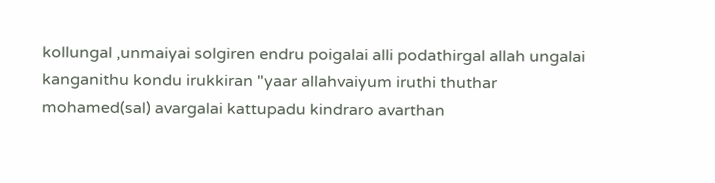kollungal ,unmaiyai solgiren endru poigalai alli podathirgal allah ungalai kanganithu kondu irukkiran "yaar allahvaiyum iruthi thuthar mohamed(sal) avargalai kattupadu kindraro avarthan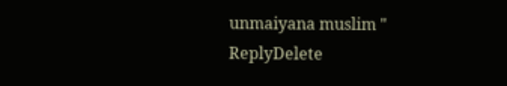unmaiyana muslim "
ReplyDelete